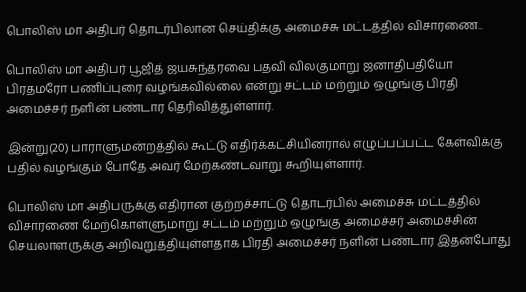பொலிஸ் மா அதிபர் தொடர்பிலான செய்திக்கு அமைச்சு மட்டத்தில் விசாரணை..

பொலிஸ் மா அதிபர் பூஜித் ஜயசுந்தரவை பதவி விலகுமாறு ஜனாதிபதியோ பிரதமரோ பணிப்புரை வழங்கவில்லை என்று சட்டம் மற்றும் ஒழுங்கு பிரதி அமைச்சர் நளின் பண்டார தெரிவித்துள்ளார்.

இன்று(20) பாராளுமன்றத்தில் கூட்டு எதிர்க்கட்சியினரால் எழுப்பப்பட்ட கேள்விக்கு பதில் வழங்கும் போதே அவர் மேற்கண்டவாறு கூறியுள்ளார்.

பொலிஸ் மா அதிபருக்கு எதிரான குற்றச்சாட்டு தொடர்பில் அமைச்சு மட்டத்தில் விசாரணை மேற்கொள்ளுமாறு சட்டம் மற்றும் ஒழுங்கு அமைச்சர் அமைச்சின் செயலாளருக்கு அறிவுறுத்தியுள்ளதாக பிரதி அமைச்சர் நளின் பண்டார இதன்போது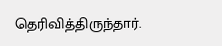தெரிவித்திருந்தார்.